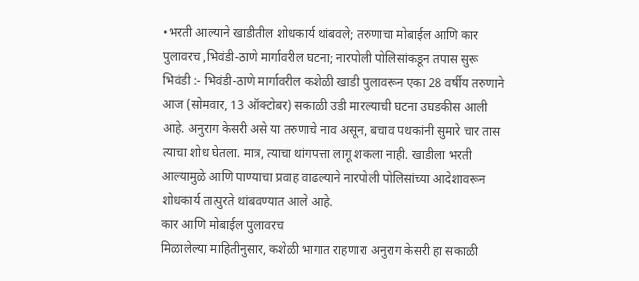•भरती आल्याने खाडीतील शोधकार्य थांबवले; तरुणाचा मोबाईल आणि कार पुलावरच ,भिवंडी-ठाणे मार्गावरील घटना; नारपोली पोलिसांकडून तपास सुरू
भिवंडी :- भिवंडी-ठाणे मार्गावरील कशेळी खाडी पुलावरून एका 28 वर्षीय तरुणाने आज (सोमवार, 13 ऑक्टोबर) सकाळी उडी मारल्याची घटना उघडकीस आली आहे. अनुराग केसरी असे या तरुणाचे नाव असून, बचाव पथकांनी सुमारे चार तास त्याचा शोध घेतला. मात्र, त्याचा थांगपत्ता लागू शकला नाही. खाडीला भरती आल्यामुळे आणि पाण्याचा प्रवाह वाढल्याने नारपोली पोलिसांच्या आदेशावरून शोधकार्य तात्पुरते थांबवण्यात आले आहे.
कार आणि मोबाईल पुलावरच
मिळालेल्या माहितीनुसार, कशेळी भागात राहणारा अनुराग केसरी हा सकाळी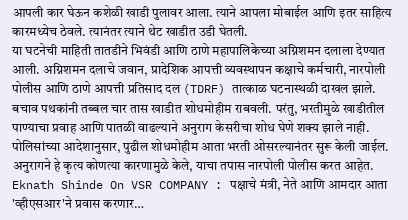आपली कार घेऊन कशेळी खाडी पुलावर आला. त्याने आपला मोबाईल आणि इतर साहित्य कारमध्येच ठेवले. त्यानंतर त्याने थेट खाडीत उडी घेतली.
या घटनेची माहिती तातडीने भिवंडी आणि ठाणे महापालिकेच्या अग्निशमन दलाला देण्यात आली. अग्निशमन दलाचे जवान, प्रादेशिक आपत्ती व्यवस्थापन कक्षाचे कर्मचारी, नारपोली पोलीस आणि ठाणे आपत्ती प्रतिसाद दल (TDRF) तात्काळ घटनास्थळी दाखल झाले.
बचाव पथकांनी तब्बल चार तास खाडीत शोधमोहीम राबवली. परंतु, भरतीमुळे खाडीतील पाण्याचा प्रवाह आणि पातळी वाढल्याने अनुराग केसरीचा शोध घेणे शक्य झाले नाही. पोलिसांच्या आदेशानुसार, पुढील शोधमोहीम आता भरती ओसरल्यानंतर सुरू केली जाईल. अनुरागने हे कृत्य कोणत्या कारणामुळे केले, याचा तपास नारपोली पोलीस करत आहेत.
Eknath Shinde On VSR COMPANY : पक्षाचे मंत्री, नेते आणि आमदार आता 'व्हीएसआर'ने प्रवास करणार…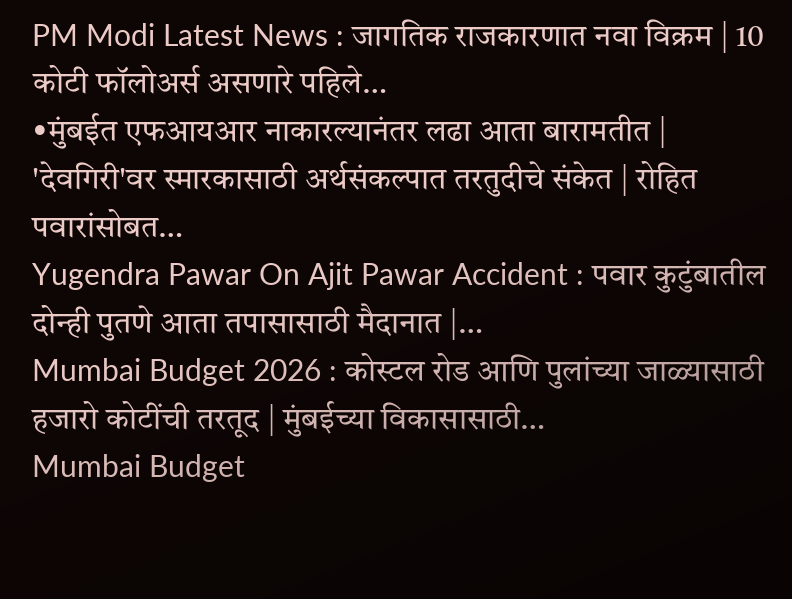PM Modi Latest News : जागतिक राजकारणात नवा विक्रम | 10 कोटी फॉलोअर्स असणारे पहिले…
•मुंबईत एफआयआर नाकारल्यानंतर लढा आता बारामतीत | 'देवगिरी'वर स्मारकासाठी अर्थसंकल्पात तरतुदीचे संकेत | रोहित पवारांसोबत…
Yugendra Pawar On Ajit Pawar Accident : पवार कुटुंबातील दोन्ही पुतणे आता तपासासाठी मैदानात |…
Mumbai Budget 2026 : कोस्टल रोड आणि पुलांच्या जाळ्यासाठी हजारो कोटींची तरतूद | मुंबईच्या विकासासाठी…
Mumbai Budget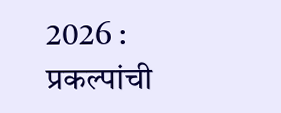2026 : प्रकल्पांची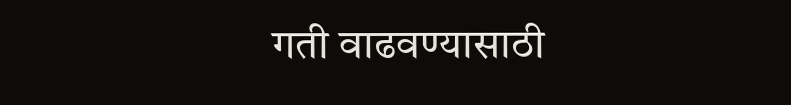गती वाढवण्यासाठी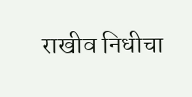राखीव निधीचा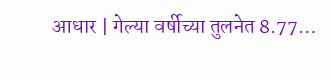आधार | गेल्या वर्षीच्या तुलनेत 8.77…